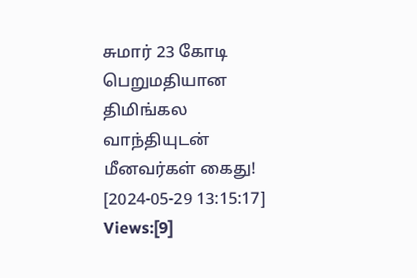சுமார் 23 கோடி பெறுமதியான திமிங்கல வாந்தியுடன் மீனவர்கள் கைது!
[2024-05-29 13:15:17] Views:[9]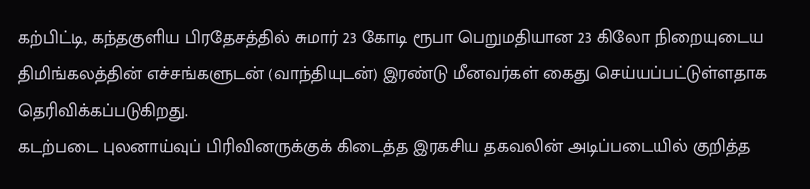கற்பிட்டி, கந்தகுளிய பிரதேசத்தில் சுமார் 23 கோடி ரூபா பெறுமதியான 23 கிலோ நிறையுடைய திமிங்கலத்தின் எச்சங்களுடன் (வாந்தியுடன்) இரண்டு மீனவர்கள் கைது செய்யப்பட்டுள்ளதாக தெரிவிக்கப்படுகிறது.
கடற்படை புலனாய்வுப் பிரிவினருக்குக் கிடைத்த இரகசிய தகவலின் அடிப்படையில் குறித்த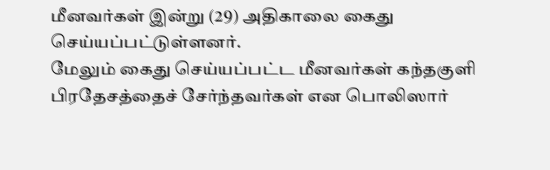மீனவர்கள் இன்று (29) அதிகாலை கைது செய்யப்பட்டுள்ளனர்.
மேலும் கைது செய்யப்பட்ட மீனவர்கள் கந்தகுளி பிரதேசத்தைச் சேர்ந்தவர்கள் என பொலிஸார்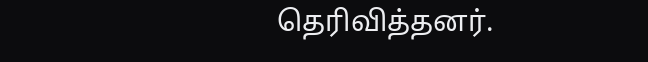தெரிவித்தனர்.